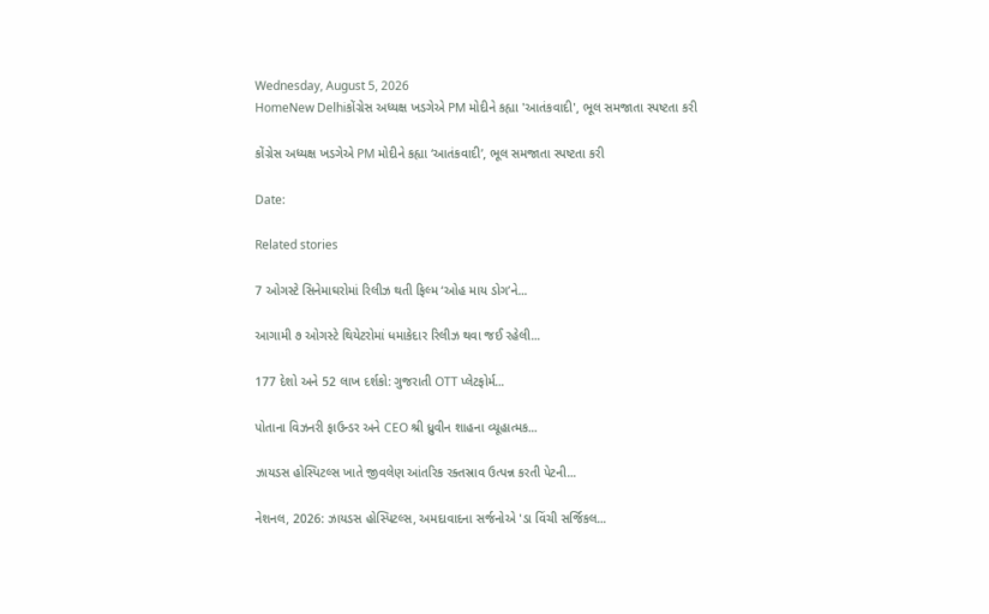Wednesday, August 5, 2026
HomeNew Delhiકોંગ્રેસ અધ્યક્ષ ખડગેએ PM મોદીને કહ્યા 'આતંકવાદી', ભૂલ સમજાતા સ્પષ્ટતા કરી

કોંગ્રેસ અધ્યક્ષ ખડગેએ PM મોદીને કહ્યા ‘આતંકવાદી’, ભૂલ સમજાતા સ્પષ્ટતા કરી

Date:

Related stories

7 ઓગસ્ટે સિનેમાઘરોમાં રિલીઝ થતી ફિલ્મ ‘ઓહ માય ડોગ’ને...

આગામી ૭ ઓગસ્ટે થિયેટરોમાં ધમાકેદાર રિલીઝ થવા જઈ રહેલી...

177 દેશો અને 52 લાખ દર્શકો: ગુજરાતી OTT પ્લેટફોર્મ...

પોતાના વિઝનરી ફાઉન્ડર અને CEO શ્રી ધ્રુવીન શાહના વ્યૂહાત્મક...

ઝાયડસ હોસ્પિટલ્સ ખાતે જીવલેણ આંતરિક રક્તસ્રાવ ઉત્પન્ન કરતી પેટની...

નેશનલ, 2026: ઝાયડસ હોસ્પિટલ્સ, અમદાવાદના સર્જનોએ 'ડા વિંચી સર્જિકલ...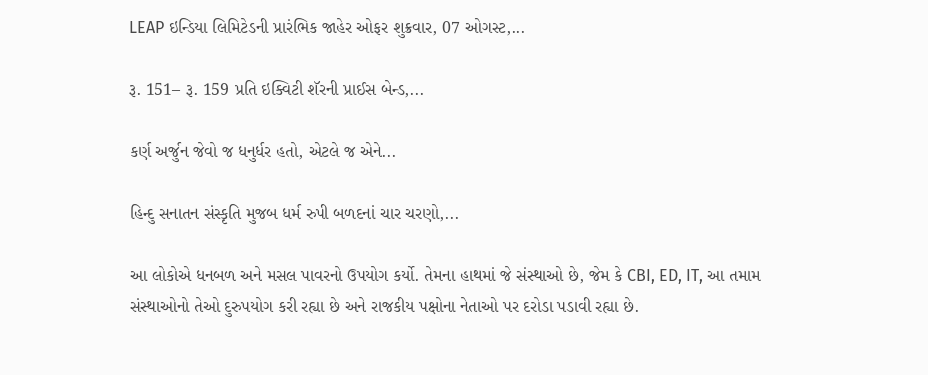LEAP ઇન્ડિયા લિમિટેડની પ્રારંભિક જાહેર ઓફર શુક્રવાર, 07 ઓગસ્ટ,...

રૂ. 151– રૂ. 159 પ્રતિ ઇક્વિટી શૅરની પ્રાઈસ બેન્ડ,...

કર્ણ અર્જુન જેવો જ ધનુર્ધર હતો, એટલે જ એને...

હિન્દુ સનાતન સંસ્કૃતિ મુજબ ધર્મ રુપી બળદનાં ચાર ચરણો,...

આ લોકોએ ધનબળ અને મસલ પાવરનો ઉપયોગ કર્યો. તેમના હાથમાં જે સંસ્થાઓ છે, જેમ કે CBI, ED, IT, આ તમામ સંસ્થાઓનો તેઓ દુરુપયોગ કરી રહ્યા છે અને રાજકીય પક્ષોના નેતાઓ પર દરોડા પડાવી રહ્યા છે.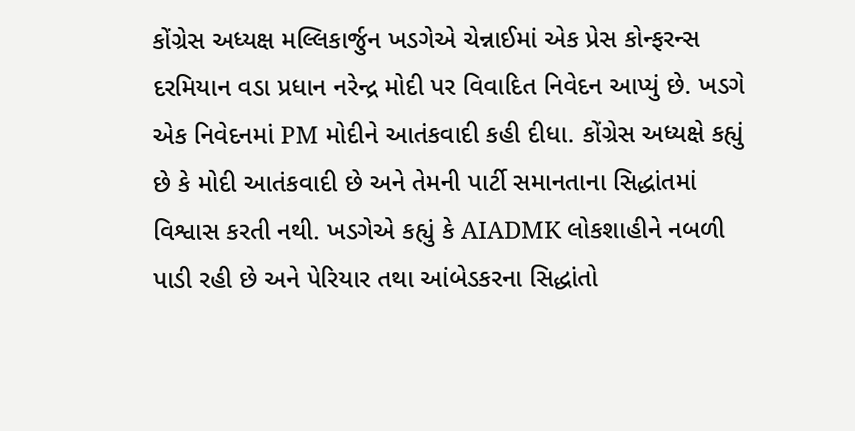કોંગ્રેસ અધ્યક્ષ મલ્લિકાર્જુન ખડગેએ ચેન્નાઈમાં એક પ્રેસ કોન્ફરન્સ દરમિયાન વડા પ્રધાન નરેન્દ્ર મોદી પર વિવાદિત નિવેદન આપ્યું છે. ખડગે એક નિવેદનમાં PM મોદીને આતંકવાદી કહી દીધા. કોંગ્રેસ અધ્યક્ષે કહ્યું છે કે મોદી આતંકવાદી છે અને તેમની પાર્ટી સમાનતાના સિદ્ધાંતમાં વિશ્વાસ કરતી નથી. ખડગેએ કહ્યું કે AIADMK લોકશાહીને નબળી પાડી રહી છે અને પેરિયાર તથા આંબેડકરના સિદ્ધાંતો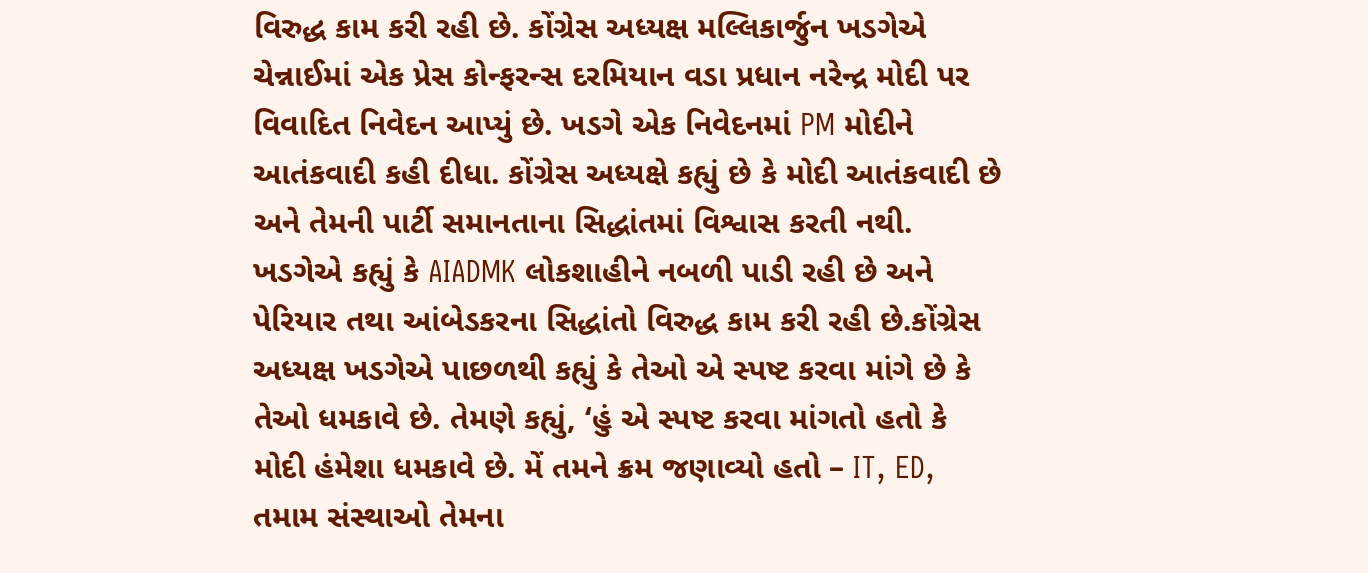વિરુદ્ધ કામ કરી રહી છે. કોંગ્રેસ અધ્યક્ષ મલ્લિકાર્જુન ખડગેએ ચેન્નાઈમાં એક પ્રેસ કોન્ફરન્સ દરમિયાન વડા પ્રધાન નરેન્દ્ર મોદી પર વિવાદિત નિવેદન આપ્યું છે. ખડગે એક નિવેદનમાં PM મોદીને આતંકવાદી કહી દીધા. કોંગ્રેસ અધ્યક્ષે કહ્યું છે કે મોદી આતંકવાદી છે અને તેમની પાર્ટી સમાનતાના સિદ્ધાંતમાં વિશ્વાસ કરતી નથી. ખડગેએ કહ્યું કે AIADMK લોકશાહીને નબળી પાડી રહી છે અને પેરિયાર તથા આંબેડકરના સિદ્ધાંતો વિરુદ્ધ કામ કરી રહી છે.કોંગ્રેસ અધ્યક્ષ ખડગેએ પાછળથી કહ્યું કે તેઓ એ સ્પષ્ટ કરવા માંગે છે કે તેઓ ધમકાવે છે. તેમણે કહ્યું, ‘હું એ સ્પષ્ટ કરવા માંગતો હતો કે મોદી હંમેશા ધમકાવે છે. મેં તમને ક્રમ જણાવ્યો હતો – IT, ED, તમામ સંસ્થાઓ તેમના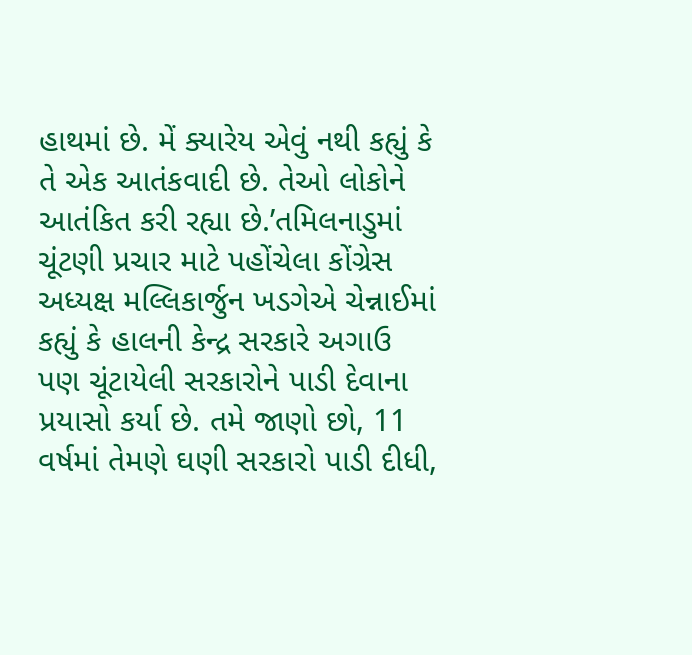હાથમાં છે. મેં ક્યારેય એવું નથી કહ્યું કે તે એક આતંકવાદી છે. તેઓ લોકોને આતંકિત કરી રહ્યા છે.’તમિલનાડુમાં ચૂંટણી પ્રચાર માટે પહોંચેલા કોંગ્રેસ અધ્યક્ષ મલ્લિકાર્જુન ખડગેએ ચેન્નાઈમાં કહ્યું કે હાલની કેન્દ્ર સરકારે અગાઉ પણ ચૂંટાયેલી સરકારોને પાડી દેવાના પ્રયાસો કર્યા છે. તમે જાણો છો, 11 વર્ષમાં તેમણે ઘણી સરકારો પાડી દીધી,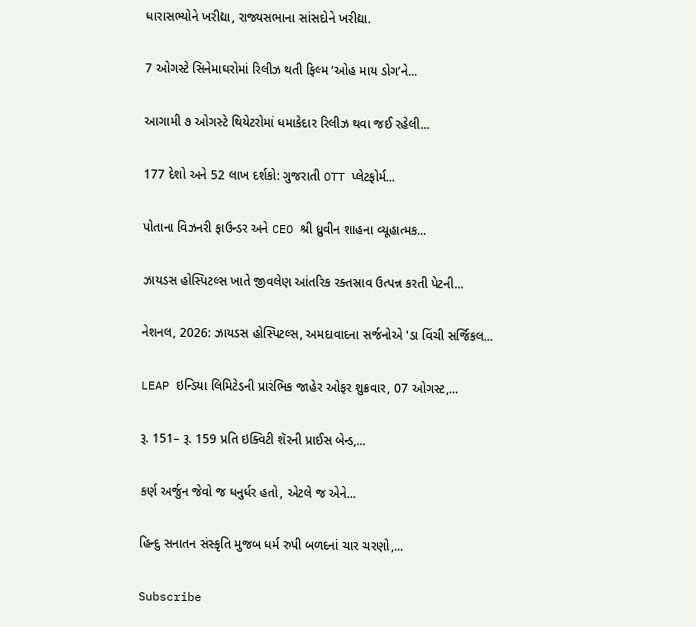ધારાસભ્યોને ખરીદ્યા, રાજ્યસભાના સાંસદોને ખરીદ્યા.

7 ઓગસ્ટે સિનેમાઘરોમાં રિલીઝ થતી ફિલ્મ ‘ઓહ માય ડોગ’ને...

આગામી ૭ ઓગસ્ટે થિયેટરોમાં ધમાકેદાર રિલીઝ થવા જઈ રહેલી...

177 દેશો અને 52 લાખ દર્શકો: ગુજરાતી OTT પ્લેટફોર્મ...

પોતાના વિઝનરી ફાઉન્ડર અને CEO શ્રી ધ્રુવીન શાહના વ્યૂહાત્મક...

ઝાયડસ હોસ્પિટલ્સ ખાતે જીવલેણ આંતરિક રક્તસ્રાવ ઉત્પન્ન કરતી પેટની...

નેશનલ, 2026: ઝાયડસ હોસ્પિટલ્સ, અમદાવાદના સર્જનોએ 'ડા વિંચી સર્જિકલ...

LEAP ઇન્ડિયા લિમિટેડની પ્રારંભિક જાહેર ઓફર શુક્રવાર, 07 ઓગસ્ટ,...

રૂ. 151– રૂ. 159 પ્રતિ ઇક્વિટી શૅરની પ્રાઈસ બેન્ડ,...

કર્ણ અર્જુન જેવો જ ધનુર્ધર હતો, એટલે જ એને...

હિન્દુ સનાતન સંસ્કૃતિ મુજબ ધર્મ રુપી બળદનાં ચાર ચરણો,...

Subscribe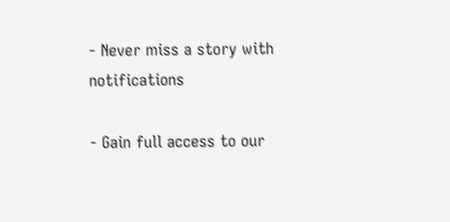- Never miss a story with notifications

- Gain full access to our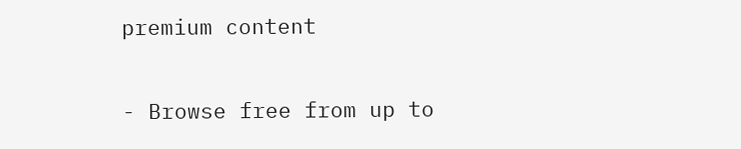premium content

- Browse free from up to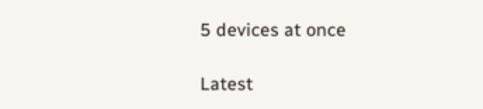5 devices at once

Latest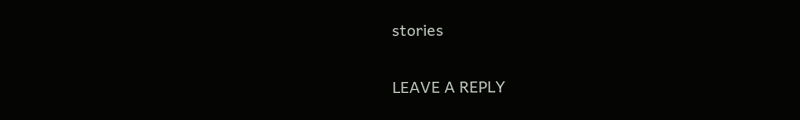stories

LEAVE A REPLY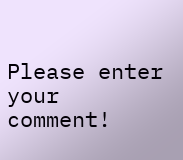Please enter your comment!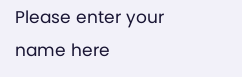Please enter your name here